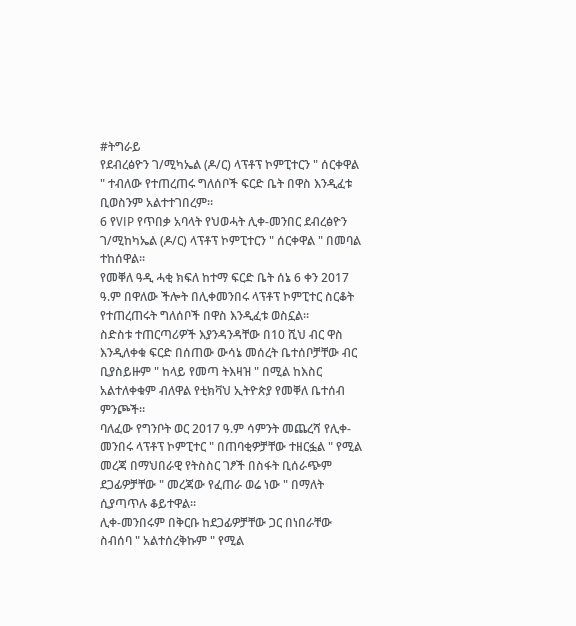#ትግራይ
የደብረፅዮን ገ/ሚካኤል (ዶ/ር) ላፕቶፕ ኮምፒተርን " ሰርቀዋል " ተብለው የተጠረጠሩ ግለሰቦች ፍርድ ቤት በዋስ እንዲፈቱ ቢወስንም አልተተገበረም።
6 የVIP የጥበቃ አባላት የህወሓት ሊቀ-መንበር ደብረፅዮን ገ/ሚከካኤል (ዶ/ር) ላፕቶፕ ኮምፒተርን " ሰርቀዋል " በመባል ተከሰዋል።
የመቐለ ዓዲ ሓቂ ክፍለ ከተማ ፍርድ ቤት ሰኔ 6 ቀን 2017 ዓ.ም በዋለው ችሎት በሊቀመንበሩ ላፕቶፕ ኮምፒተር ስርቆት የተጠረጠሩት ግለሰቦች በዋስ እንዲፈቱ ወስኗል።
ስድስቱ ተጠርጣሪዎች እያንዳንዳቸው በ10 ሺህ ብር ዋስ እንዲለቀቁ ፍርድ በሰጠው ውሳኔ መሰረት ቤተሰቦቻቸው ብር ቢያስይዙም " ከላይ የመጣ ትእዛዝ " በሚል ከእስር አልተለቀቁም ብለዋል የቲክቫህ ኢትዮጵያ የመቐለ ቤተሰብ ምንጮች።
ባለፈው የግንቦት ወር 2017 ዓ.ም ሳምንት መጨረሻ የሊቀ-መንበሩ ላፕቶፕ ኮምፒተር " በጠባቂዎቻቸው ተዘርፏል " የሚል መረጃ በማህበራዊ የትስስር ገፆች በስፋት ቢሰራጭም ደጋፊዎቻቸው " መረጃው የፈጠራ ወሬ ነው " በማለት ሲያጣጥሉ ቆይተዋል።
ሊቀ-መንበሩም በቅርቡ ከደጋፊዎቻቸው ጋር በነበራቸው ስብሰባ " አልተሰረቅኩም " የሚል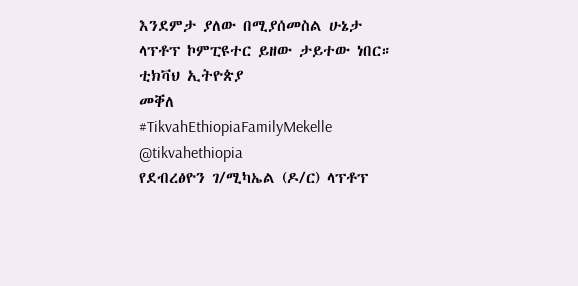እንደምታ ያለው በሚያሰመስል ሁኔታ ላፕቶፕ ኮምፒዩተር ይዘው ታይተው ነበር።
ቲክቫህ ኢትዮጵያ
መቐለ
#TikvahEthiopiaFamilyMekelle
@tikvahethiopia
የደብረፅዮን ገ/ሚካኤል (ዶ/ር) ላፕቶፕ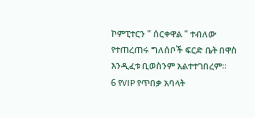ኮምፒተርን " ሰርቀዋል " ተብለው የተጠረጠሩ ግለሰቦች ፍርድ ቤት በዋስ እንዲፈቱ ቢወስንም አልተተገበረም።
6 የVIP የጥበቃ አባላት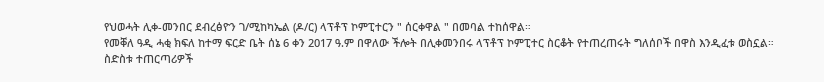የህወሓት ሊቀ-መንበር ደብረፅዮን ገ/ሚከካኤል (ዶ/ር) ላፕቶፕ ኮምፒተርን " ሰርቀዋል " በመባል ተከሰዋል።
የመቐለ ዓዲ ሓቂ ክፍለ ከተማ ፍርድ ቤት ሰኔ 6 ቀን 2017 ዓ.ም በዋለው ችሎት በሊቀመንበሩ ላፕቶፕ ኮምፒተር ስርቆት የተጠረጠሩት ግለሰቦች በዋስ እንዲፈቱ ወስኗል።
ስድስቱ ተጠርጣሪዎች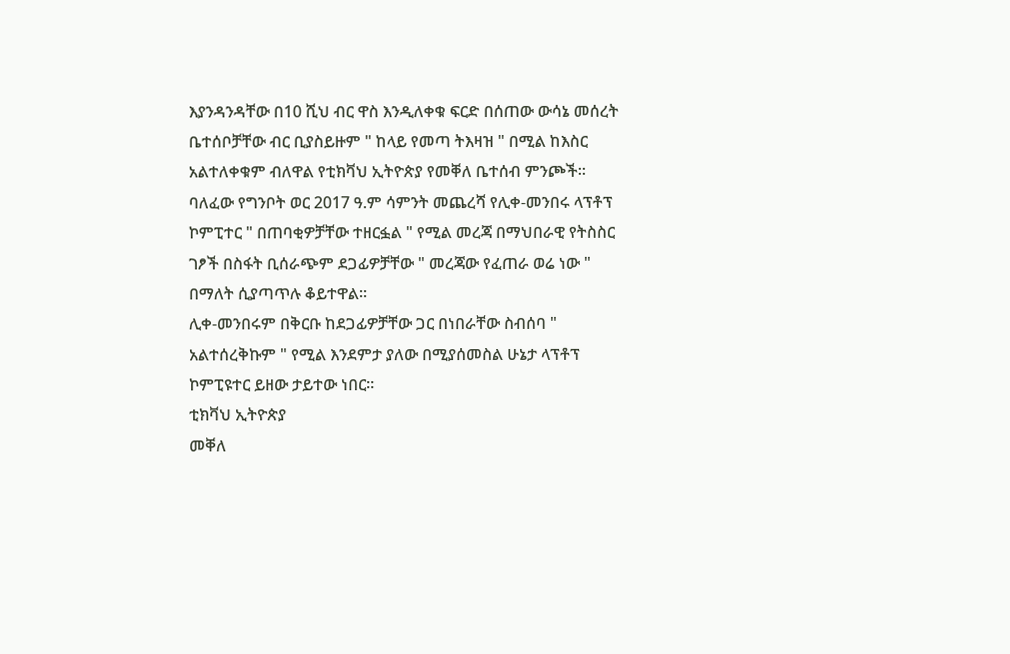እያንዳንዳቸው በ10 ሺህ ብር ዋስ እንዲለቀቁ ፍርድ በሰጠው ውሳኔ መሰረት ቤተሰቦቻቸው ብር ቢያስይዙም " ከላይ የመጣ ትእዛዝ " በሚል ከእስር አልተለቀቁም ብለዋል የቲክቫህ ኢትዮጵያ የመቐለ ቤተሰብ ምንጮች።
ባለፈው የግንቦት ወር 2017 ዓ.ም ሳምንት መጨረሻ የሊቀ-መንበሩ ላፕቶፕ ኮምፒተር " በጠባቂዎቻቸው ተዘርፏል " የሚል መረጃ በማህበራዊ የትስስር ገፆች በስፋት ቢሰራጭም ደጋፊዎቻቸው " መረጃው የፈጠራ ወሬ ነው " በማለት ሲያጣጥሉ ቆይተዋል።
ሊቀ-መንበሩም በቅርቡ ከደጋፊዎቻቸው ጋር በነበራቸው ስብሰባ " አልተሰረቅኩም " የሚል እንደምታ ያለው በሚያሰመስል ሁኔታ ላፕቶፕ ኮምፒዩተር ይዘው ታይተው ነበር።
ቲክቫህ ኢትዮጵያ
መቐለ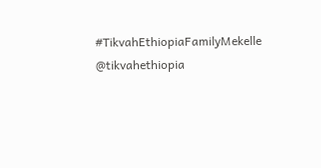#TikvahEthiopiaFamilyMekelle
@tikvahethiopia